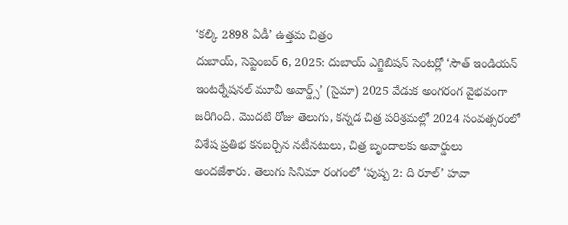‘కల్కి 2898 ఏడీ’ ఉత్తమ చిత్రం
దుబాయ్, సెప్టెంబర్ 6, 2025: దుబాయ్ ఎగ్జిబిషన్ సెంటర్లో ‘సౌత్ ఇండియన్ ఇంటర్నేషనల్ మూవీ అవార్డ్స్’ (సైమా) 2025 వేడుక అంగరంగ వైభవంగా జరిగింది. మొదటి రోజు తెలుగు, కన్నడ చిత్ర పరిశ్రమల్లో 2024 సంవత్సరంలో విశేష ప్రతిభ కనబర్చిన నటీనటులు, చిత్ర బృందాలకు అవార్డులు అందజేశారు. తెలుగు సినిమా రంగంలో ‘పుష్ప 2: ది రూల్’ హవా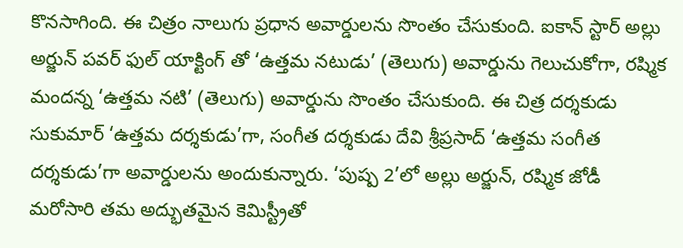కొనసాగింది. ఈ చిత్రం నాలుగు ప్రధాన అవార్డులను సొంతం చేసుకుంది. ఐకాన్ స్టార్ అల్లు అర్జున్ పవర్ ఫుల్ యాక్టింగ్ తో ‘ఉత్తమ నటుడు’ (తెలుగు) అవార్డును గెలుచుకోగా, రష్మిక మందన్న ‘ఉత్తమ నటి’ (తెలుగు) అవార్డును సొంతం చేసుకుంది. ఈ చిత్ర దర్శకుడు సుకుమార్ ‘ఉత్తమ దర్శకుడు’గా, సంగీత దర్శకుడు దేవి శ్రీప్రసాద్ ‘ఉత్తమ సంగీత దర్శకుడు’గా అవార్డులను అందుకున్నారు. ‘పుష్ప 2’లో అల్లు అర్జున్, రష్మిక జోడీ మరోసారి తమ అద్భుతమైన కెమిస్ట్రీతో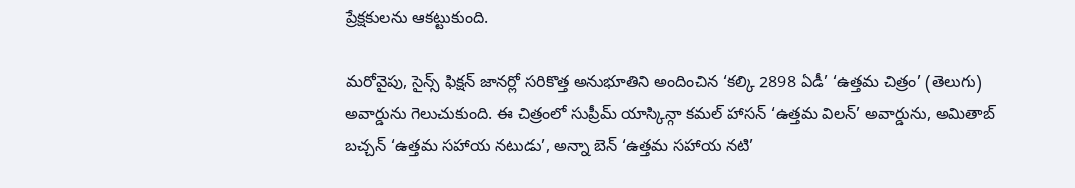ప్రేక్షకులను ఆకట్టుకుంది.

మరోవైపు, సైన్స్ ఫిక్షన్ జానర్లో సరికొత్త అనుభూతిని అందించిన ‘కల్కి 2898 ఏడీ’ ‘ఉత్తమ చిత్రం’ (తెలుగు) అవార్డును గెలుచుకుంది. ఈ చిత్రంలో సుప్రీమ్ యాస్కిన్గా కమల్ హాసన్ ‘ఉత్తమ విలన్’ అవార్డును, అమితాబ్ బచ్చన్ ‘ఉత్తమ సహాయ నటుడు’, అన్నా బెన్ ‘ఉత్తమ సహాయ నటి’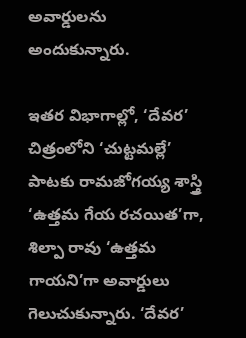అవార్డులను అందుకున్నారు.

ఇతర విభాగాల్లో, ‘దేవర’ చిత్రంలోని ‘చుట్టమల్లే’ పాటకు రామజోగయ్య శాస్త్రి ‘ఉత్తమ గేయ రచయిత’గా, శిల్పా రావు ‘ఉత్తమ గాయని’గా అవార్డులు గెలుచుకున్నారు. ‘దేవర’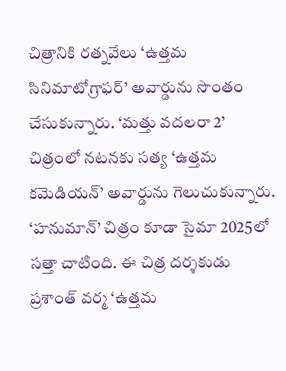చిత్రానికి రత్నవేలు ‘ఉత్తమ సినిమాటోగ్రాఫర్’ అవార్డును సొంతం చేసుకున్నారు. ‘మత్తు వదలరా 2’ చిత్రంలో నటనకు సత్య ‘ఉత్తమ కమెడియన్’ అవార్డును గెలుచుకున్నారు.
‘హనుమాన్’ చిత్రం కూడా సైమా 2025లో సత్తా చాటింది. ఈ చిత్ర దర్శకుడు ప్రశాంత్ వర్మ ‘ఉత్తమ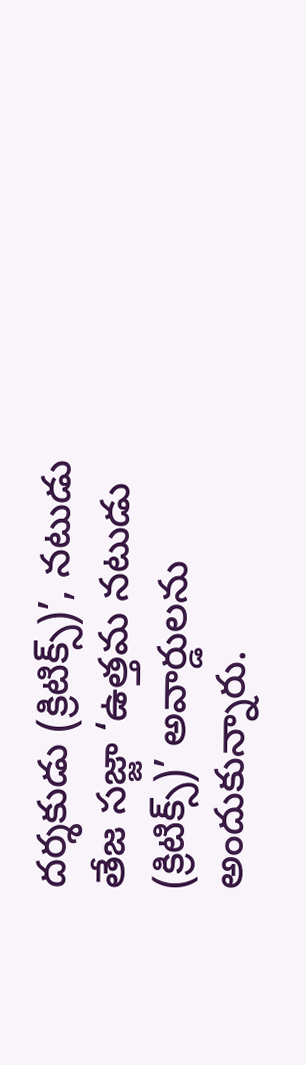దర్శకుడు (క్రిటిక్స్)’, నటుడు తేజ సజ్జా ‘ఉత్తమ నటుడు (క్రిటిక్స్)’ అవార్డులను అందుకున్నారు.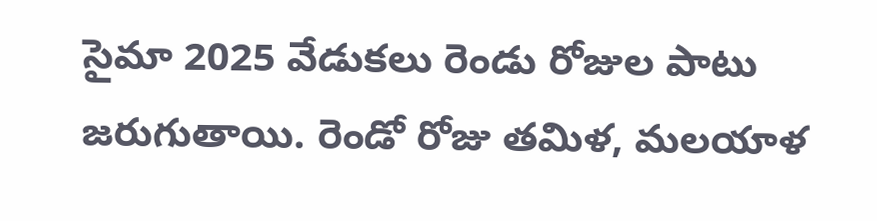సైమా 2025 వేడుకలు రెండు రోజుల పాటు జరుగుతాయి. రెండో రోజు తమిళ, మలయాళ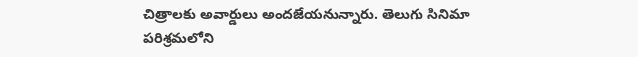చిత్రాలకు అవార్డులు అందజేయనున్నారు. తెలుగు సినిమా పరిశ్రమలోని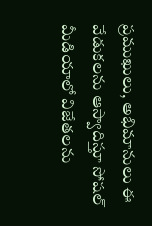ప్రముఖులు, అభిమానులు ఈ వేడుకలను ఆస్వాదిస్తూ సోషల్ మీడియాలో విజేతలను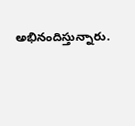అభినందిస్తున్నారు.